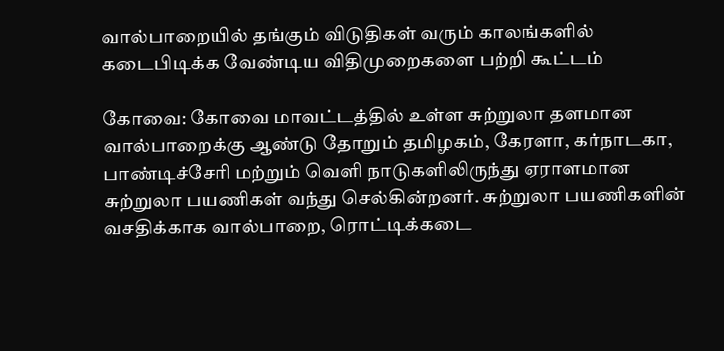வால்பாறையில் தங்கும் விடுதிகள் வரும் காலங்களில் கடைபிடிக்க வேண்டிய விதிமுறைகளை பற்றி கூட்டம்

கோவை: கோவை மாவட்டத்தில் உள்ள சுற்றுலா தளமான வால்பாறைக்கு ஆண்டு தோறும் தமிழகம், கேரளா, கர்நாடகா, பாண்டிச்சேரி மற்றும் வெளி நாடுகளிலிருந்து ஏராளமான சுற்றுலா பயணிகள் வந்து செல்கின்றனர். சுற்றுலா பயணிகளின் வசதிக்காக வால்பாறை, ரொட்டிக்கடை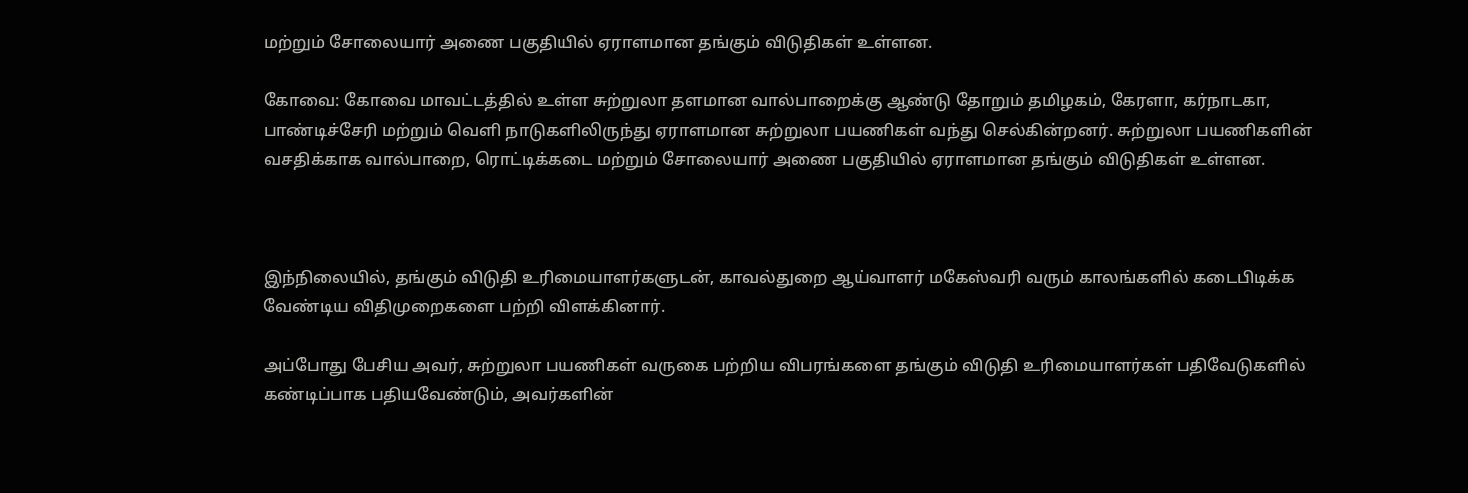மற்றும் சோலையார் அணை பகுதியில் ஏராளமான தங்கும் விடுதிகள் உள்ளன.

கோவை: கோவை மாவட்டத்தில் உள்ள சுற்றுலா தளமான வால்பாறைக்கு ஆண்டு தோறும் தமிழகம், கேரளா, கர்நாடகா, பாண்டிச்சேரி மற்றும் வெளி நாடுகளிலிருந்து ஏராளமான சுற்றுலா பயணிகள் வந்து செல்கின்றனர். சுற்றுலா பயணிகளின் வசதிக்காக வால்பாறை, ரொட்டிக்கடை மற்றும் சோலையார் அணை பகுதியில் ஏராளமான தங்கும் விடுதிகள் உள்ளன.



இந்நிலையில், தங்கும் விடுதி உரிமையாளர்களுடன், காவல்துறை ஆய்வாளர் மகேஸ்வரி வரும் காலங்களில் கடைபிடிக்க வேண்டிய விதிமுறைகளை பற்றி விளக்கினார்.

அப்போது பேசிய அவர், சுற்றுலா பயணிகள் வருகை பற்றிய விபரங்களை தங்கும் விடுதி உரிமையாளர்கள் பதிவேடுகளில் கண்டிப்பாக பதியவேண்டும், அவர்களின்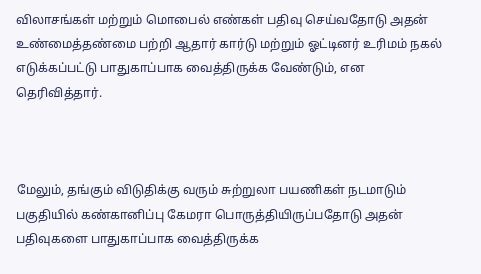விலாசங்கள் மற்றும் மொபைல் எண்கள் பதிவு செய்வதோடு அதன் உண்மைத்தண்மை பற்றி ஆதார் கார்டு மற்றும் ஓட்டினர் உரிமம் நகல் எடுக்கப்பட்டு பாதுகாப்பாக வைத்திருக்க வேண்டும், என தெரிவித்தார்.



மேலும், தங்கும் விடுதிக்கு வரும் சுற்றுலா பயணிகள் நடமாடும் பகுதியில் கண்கானிப்பு கேமரா பொருத்தியிருப்பதோடு அதன் பதிவுகளை பாதுகாப்பாக வைத்திருக்க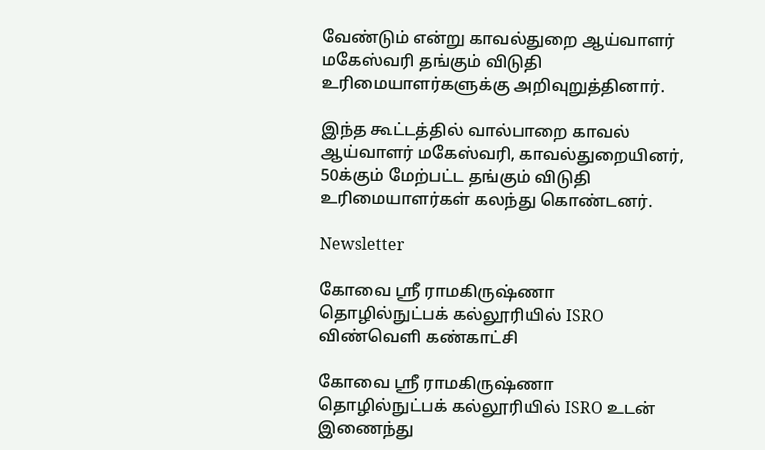வேண்டும் என்று காவல்துறை ஆய்வாளர் மகேஸ்வரி தங்கும் விடுதி உரிமையாளர்களுக்கு அறிவுறுத்தினார்.

இந்த கூட்டத்தில் வால்பாறை காவல் ஆய்வாளர் மகேஸ்வரி, காவல்துறையினர், 50க்கும் மேற்பட்ட தங்கும் விடுதி உரிமையாளர்கள் கலந்து கொண்டனர்.

Newsletter

கோவை ஸ்ரீ ராமகிருஷ்ணா தொழில்நுட்பக் கல்லூரியில் ISRO விண்வெளி கண்காட்சி

கோவை ஸ்ரீ ராமகிருஷ்ணா தொழில்நுட்பக் கல்லூரியில் ISRO உடன் இணைந்து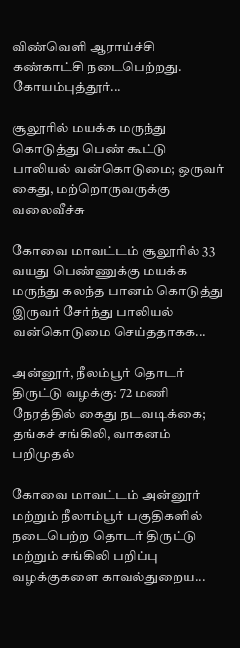விண்வெளி ஆராய்ச்சி கண்காட்சி நடைபெற்றது. கோயம்புத்தூர்...

சூலூரில் மயக்க மருந்து கொடுத்து பெண் கூட்டு பாலியல் வன்கொடுமை; ஒருவர் கைது, மற்றொருவருக்கு வலைவீச்சு

கோவை மாவட்டம் சூலூரில் 33 வயது பெண்ணுக்கு மயக்க மருந்து கலந்த பானம் கொடுத்து இருவர் சேர்ந்து பாலியல் வன்கொடுமை செய்ததாகக...

அன்னூர், நீலம்பூர் தொடர் திருட்டு வழக்கு: 72 மணி நேரத்தில் கைது நடவடிக்கை; தங்கச் சங்கிலி, வாகனம் பறிமுதல்

கோவை மாவட்டம் அன்னூர் மற்றும் நீலாம்பூர் பகுதிகளில் நடைபெற்ற தொடர் திருட்டு மற்றும் சங்கிலி பறிப்பு வழக்குகளை காவல்துறைய...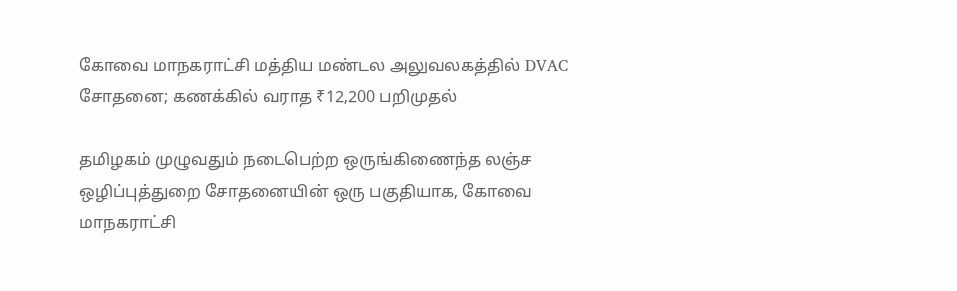கோவை மாநகராட்சி மத்திய மண்டல அலுவலகத்தில் DVAC சோதனை; கணக்கில் வராத ₹12,200 பறிமுதல்

தமிழகம் முழுவதும் நடைபெற்ற ஒருங்கிணைந்த லஞ்ச ஒழிப்புத்துறை சோதனையின் ஒரு பகுதியாக, கோவை மாநகராட்சி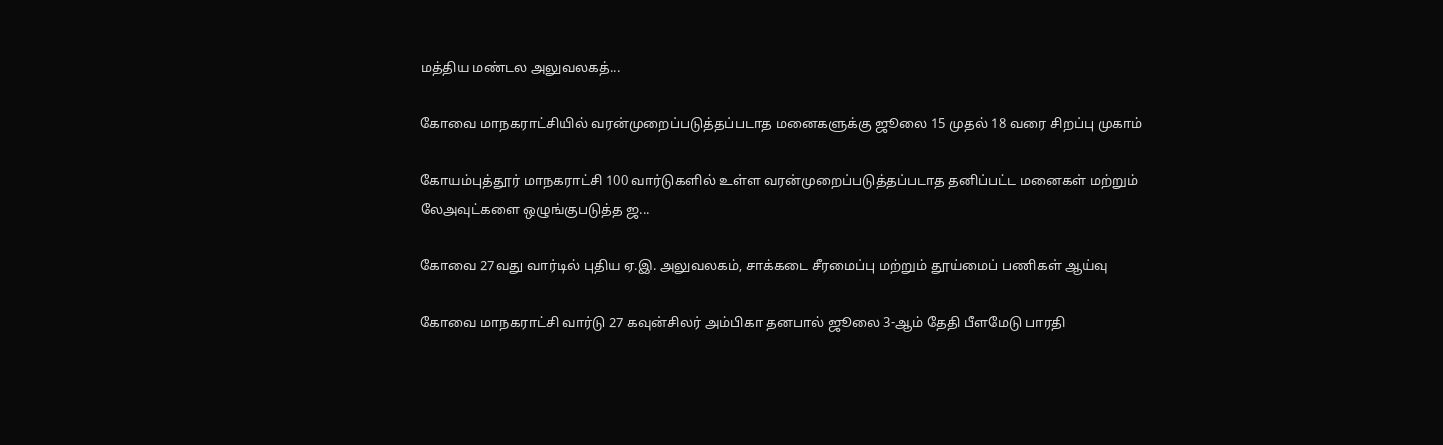மத்திய மண்டல அலுவலகத்...

கோவை மாநகராட்சியில் வரன்முறைப்படுத்தப்படாத மனைகளுக்கு ஜூலை 15 முதல் 18 வரை சிறப்பு முகாம்

கோயம்புத்தூர் மாநகராட்சி 100 வார்டுகளில் உள்ள வரன்முறைப்படுத்தப்படாத தனிப்பட்ட மனைகள் மற்றும் லேஅவுட்களை ஒழுங்குபடுத்த ஜ...

கோவை 27வது வார்டில் புதிய ஏ.இ. அலுவலகம், சாக்கடை சீரமைப்பு மற்றும் தூய்மைப் பணிகள் ஆய்வு

கோவை மாநகராட்சி வார்டு 27 கவுன்சிலர் அம்பிகா தனபால் ஜூலை 3-ஆம் தேதி பீளமேடு பாரதி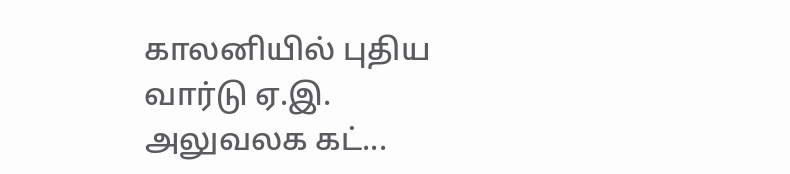காலனியில் புதிய வார்டு ஏ.இ. அலுவலக கட்...